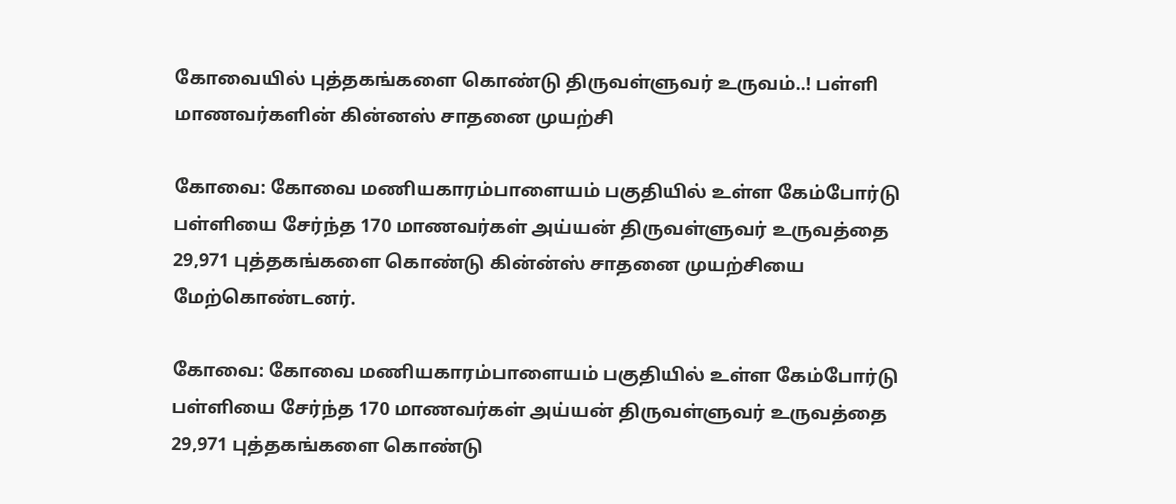கோவையில் புத்தகங்களை கொண்டு திருவள்ளுவர் உருவம்..! பள்ளி மாணவர்களின் கின்னஸ் சாதனை முயற்சி

கோவை: கோவை மணியகாரம்பாளையம் பகுதியில் உள்ள கேம்போர்டு பள்ளியை சேர்ந்த 170 மாணவர்கள் அய்யன் திருவள்ளுவர் உருவத்தை 29,971 புத்தகங்களை கொண்டு கின்ன்ஸ் சாதனை முயற்சியை மேற்கொண்டனர்.

கோவை: கோவை மணியகாரம்பாளையம் பகுதியில் உள்ள கேம்போர்டு பள்ளியை சேர்ந்த 170 மாணவர்கள் அய்யன் திருவள்ளுவர் உருவத்தை 29,971 புத்தகங்களை கொண்டு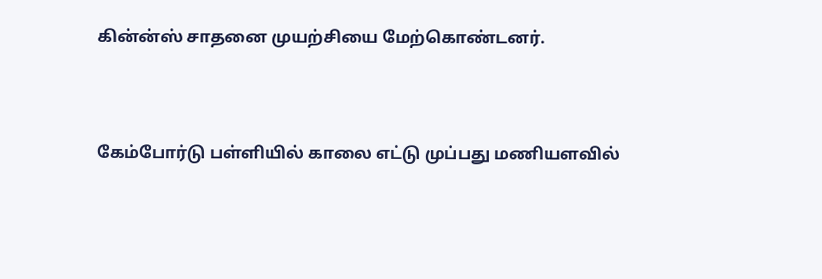கின்ன்ஸ் சாதனை முயற்சியை மேற்கொண்டனர்.



கேம்போர்டு பள்ளியில் காலை எட்டு முப்பது மணியளவில்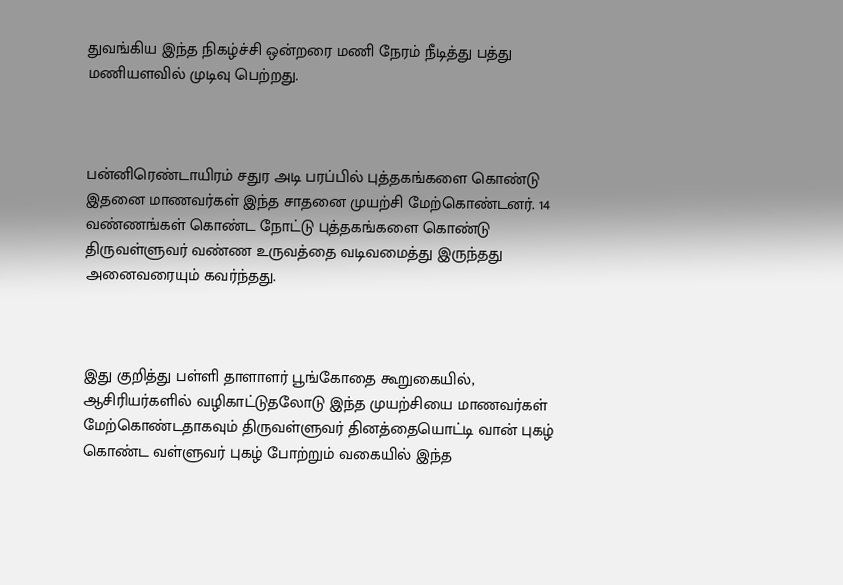துவங்கிய இந்த நிகழ்ச்சி ஒன்றரை மணி நேரம் நீடித்து பத்து மணியளவில் முடிவு பெற்றது.



பன்னிரெண்டாயிரம் சதுர அடி பரப்பில் புத்தகங்களை கொண்டு இதனை மாணவர்கள் இந்த சாதனை முயற்சி மேற்கொண்டனர். 14 வண்ணங்கள் கொண்ட நோட்டு புத்தகங்களை கொண்டு திருவள்ளுவர் வண்ண உருவத்தை வடிவமைத்து இருந்தது அனைவரையும் கவர்ந்தது.



இது குறித்து பள்ளி தாளாளர் பூங்கோதை கூறுகையில், ஆசிரியர்களில் வழிகாட்டுதலோடு இந்த முயற்சியை மாணவர்கள் மேற்கொண்டதாகவும் திருவள்ளுவர் தினத்தையொட்டி வான் புகழ் கொண்ட வள்ளுவர் புகழ் போற்றும் வகையில் இந்த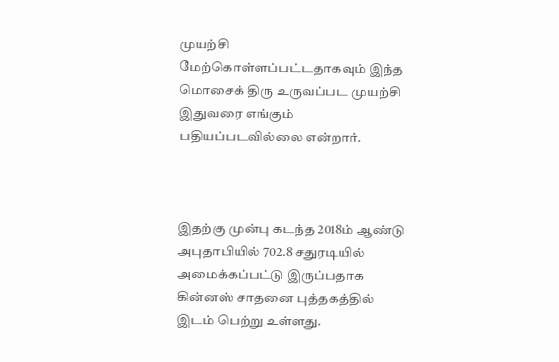முயற்சி மேற்கொள்ளப்பட்டதாகவும் இந்த மொசைக் திரு உருவப்பட முயற்சி இதுவரை எங்கும் பதியப்படவில்லை என்றார்.



இதற்கு முன்பு கடந்த 2018ம் ஆண்டு அபுதாபியில் 702.8 சதுரடியில் அமைக்கப்பட்டு இருப்பதாக கின்னஸ் சாதனை புத்தகத்தில் இடம் பெற்று உள்ளது.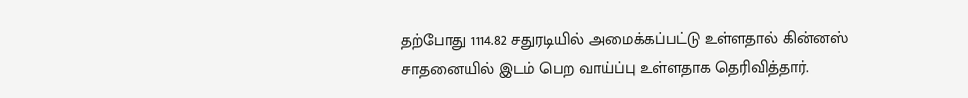தற்போது 1114.82 சதுரடியில் அமைக்கப்பட்டு உள்ளதால் கின்னஸ் சாதனையில் இடம் பெற வாய்ப்பு உள்ளதாக தெரிவித்தார்.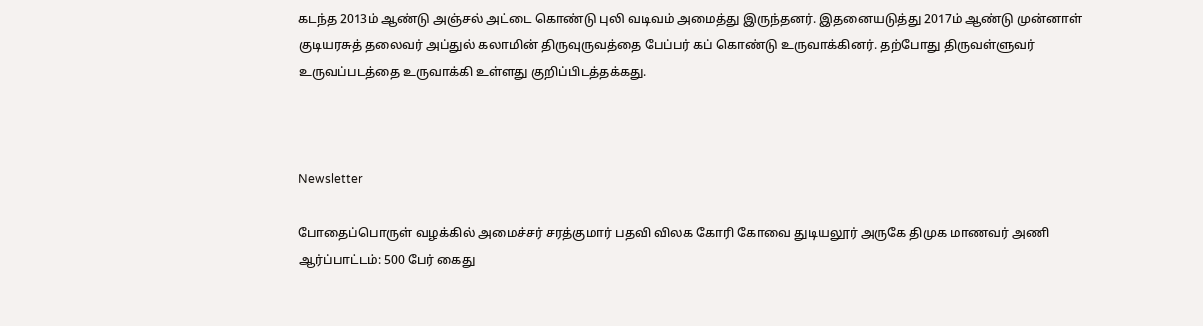கடந்த 2013ம் ஆண்டு அஞ்சல் அட்டை கொண்டு புலி வடிவம் அமைத்து இருந்தனர். இதனையடுத்து 2017ம் ஆண்டு முன்னாள் குடியரசுத் தலைவர் அப்துல் கலாமின் திருவுருவத்தை பேப்பர் கப் கொண்டு உருவாக்கினர். தற்போது திருவள்ளுவர் உருவப்படத்தை உருவாக்கி உள்ளது குறிப்பிடத்தக்கது.



Newsletter

போதைப்பொருள் வழக்கில் அமைச்சர் சரத்குமார் பதவி விலக கோரி கோவை துடியலூர் அருகே திமுக மாணவர் அணி ஆர்ப்பாட்டம்: 500 பேர் கைது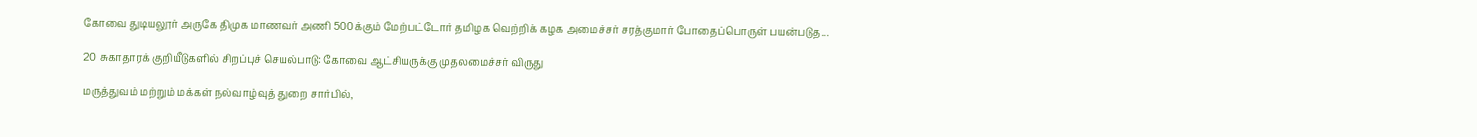கோவை துடியலூர் அருகே திமுக மாணவர் அணி 500க்கும் மேற்பட்டோர் தமிழக வெற்றிக் கழக அமைச்சர் சரத்குமார் போதைப்பொருள் பயன்படுத...

20 சுகாதாரக் குறியீடுகளில் சிறப்புச் செயல்பாடு: கோவை ஆட்சியருக்கு முதலமைச்சர் விருது

மருத்துவம் மற்றும் மக்கள் நல்வாழ்வுத் துறை சார்பில்,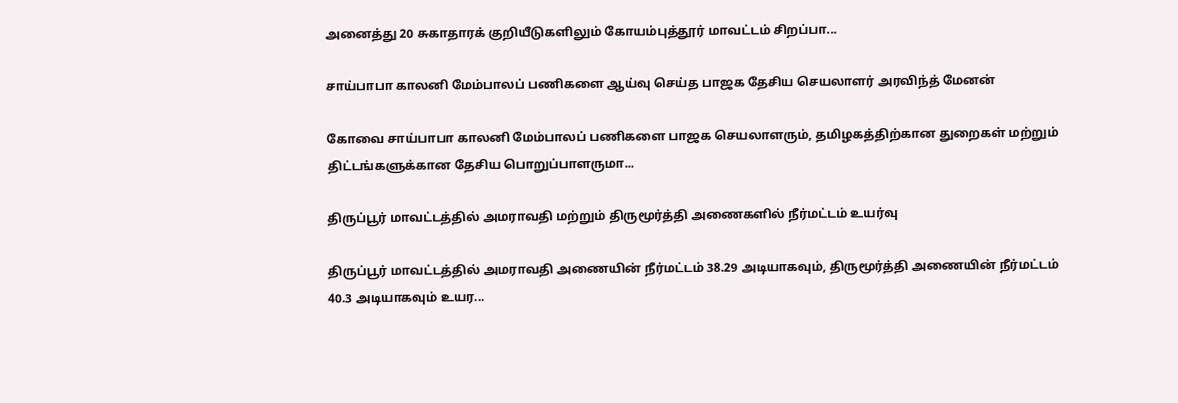அனைத்து 20 சுகாதாரக் குறியீடுகளிலும் கோயம்புத்தூர் மாவட்டம் சிறப்பா...

சாய்பாபா காலனி மேம்பாலப் பணிகளை ஆய்வு செய்த பாஜக தேசிய செயலாளர் அரவிந்த் மேனன்

கோவை சாய்பாபா காலனி மேம்பாலப் பணிகளை பாஜக செயலாளரும், தமிழகத்திற்கான துறைகள் மற்றும் திட்டங்களுக்கான தேசிய பொறுப்பாளருமா...

திருப்பூர் மாவட்டத்தில் அமராவதி மற்றும் திருமூர்த்தி அணைகளில் நீர்மட்டம் உயர்வு

திருப்பூர் மாவட்டத்தில் அமராவதி அணையின் நீர்மட்டம் 38.29 அடியாகவும், திருமூர்த்தி அணையின் நீர்மட்டம் 40.3 அடியாகவும் உயர...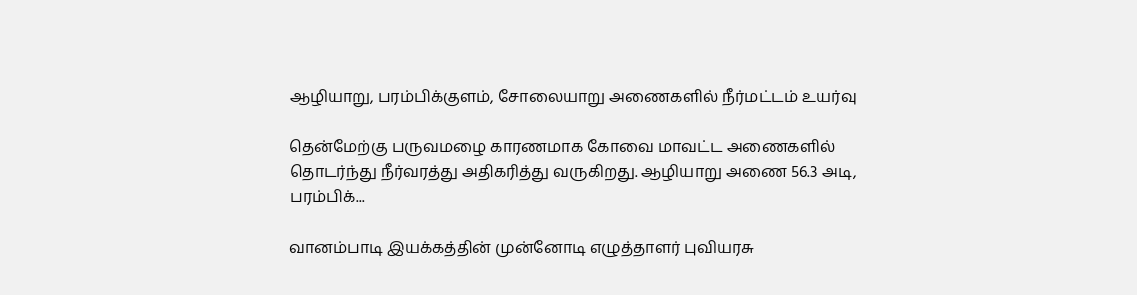ஆழியாறு, பரம்பிக்குளம், சோலையாறு அணைகளில் நீர்மட்டம் உயர்வு

தென்மேற்கு பருவமழை காரணமாக கோவை மாவட்ட அணைகளில் தொடர்ந்து நீர்வரத்து அதிகரித்து வருகிறது. ஆழியாறு அணை 56.3 அடி, பரம்பிக்...

வானம்பாடி இயக்கத்தின் முன்னோடி எழுத்தாளர் புவியரசு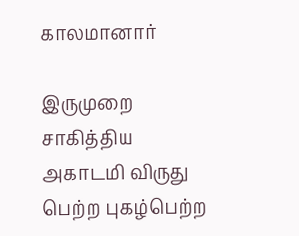காலமானார்

இருமுறை சாகித்திய அகாடமி விருது பெற்ற புகழ்பெற்ற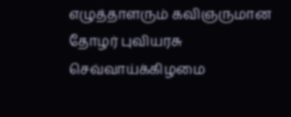எழுத்தாளரும் கவிஞருமான தோழர் புவியரசு செவ்வாய்க்கிழமை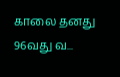காலை தனது 96வது வ...